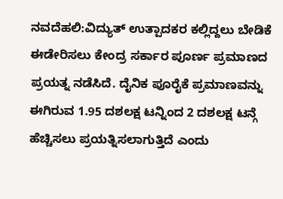ನವದೆಹಲಿ:ವಿದ್ಯುತ್ ಉತ್ಪಾದಕರ ಕಲ್ಲಿದ್ದಲು ಬೇಡಿಕೆ ಈಡೇರಿಸಲು ಕೇಂದ್ರ ಸರ್ಕಾರ ಪೂರ್ಣ ಪ್ರಮಾಣದ ಪ್ರಯತ್ನ ನಡೆಸಿದೆ. ದೈನಿಕ ಪೂರೈಕೆ ಪ್ರಮಾಣವನ್ನು ಈಗಿರುವ 1.95 ದಶಲಕ್ಷ ಟನ್ನಿಂದ 2 ದಶಲಕ್ಷ ಟನ್ಗೆ ಹೆಚ್ಚಿಸಲು ಪ್ರಯತ್ನಿಸಲಾಗುತ್ತಿದೆ ಎಂದು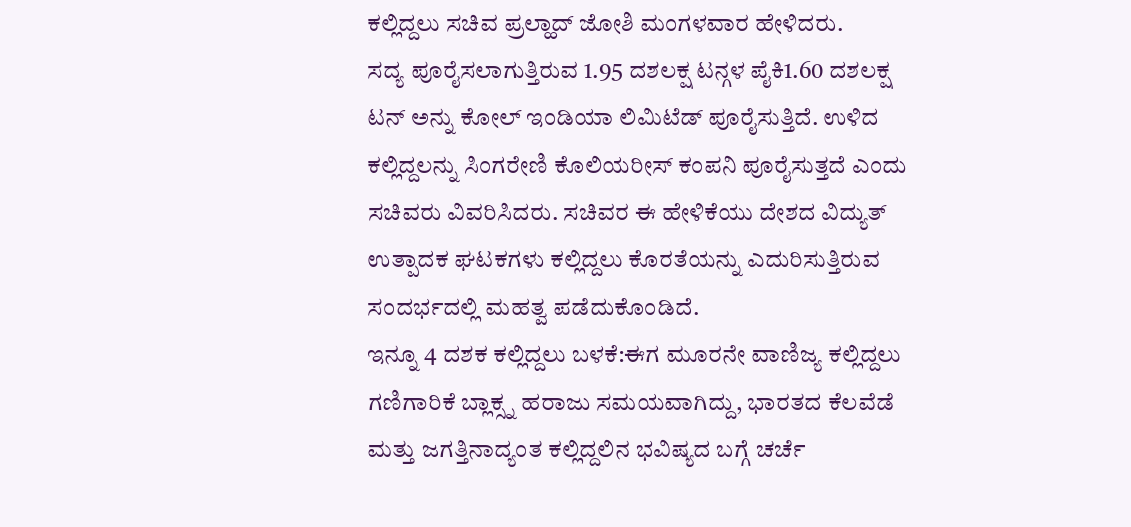ಕಲ್ಲಿದ್ದಲು ಸಚಿವ ಪ್ರಲ್ಹಾದ್ ಜೋಶಿ ಮಂಗಳವಾರ ಹೇಳಿದರು.
ಸದ್ಯ ಪೂರೈಸಲಾಗುತ್ತಿರುವ 1.95 ದಶಲಕ್ಷ ಟನ್ಗಳ ಪೈಕಿ1.60 ದಶಲಕ್ಷ ಟನ್ ಅನ್ನು ಕೋಲ್ ಇಂಡಿಯಾ ಲಿಮಿಟೆಡ್ ಪೂರೈಸುತ್ತಿದೆ. ಉಳಿದ ಕಲ್ಲಿದ್ದಲನ್ನು ಸಿಂಗರೇಣಿ ಕೊಲಿಯರೀಸ್ ಕಂಪನಿ ಪೂರೈಸುತ್ತದೆ ಎಂದು ಸಚಿವರು ವಿವರಿಸಿದರು. ಸಚಿವರ ಈ ಹೇಳಿಕೆಯು ದೇಶದ ವಿದ್ಯುತ್ ಉತ್ಪಾದಕ ಘಟಕಗಳು ಕಲ್ಲಿದ್ದಲು ಕೊರತೆಯನ್ನು ಎದುರಿಸುತ್ತಿರುವ ಸಂದರ್ಭದಲ್ಲಿ ಮಹತ್ವ ಪಡೆದುಕೊಂಡಿದೆ.
ಇನ್ನೂ 4 ದಶಕ ಕಲ್ಲಿದ್ದಲು ಬಳಕೆ:ಈಗ ಮೂರನೇ ವಾಣಿಜ್ಯ ಕಲ್ಲಿದ್ದಲು ಗಣಿಗಾರಿಕೆ ಬ್ಲಾಕ್ಸ್ನ ಹರಾಜು ಸಮಯವಾಗಿದ್ದು, ಭಾರತದ ಕೆಲವೆಡೆ ಮತ್ತು ಜಗತ್ತಿನಾದ್ಯಂತ ಕಲ್ಲಿದ್ದಲಿನ ಭವಿಷ್ಯದ ಬಗ್ಗೆ ಚರ್ಚೆ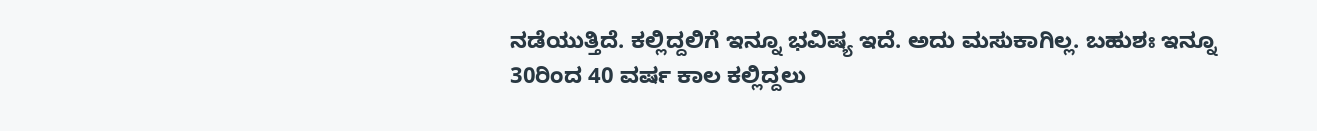ನಡೆಯುತ್ತಿದೆ. ಕಲ್ಲಿದ್ದಲಿಗೆ ಇನ್ನೂ ಭವಿಷ್ಯ ಇದೆ. ಅದು ಮಸುಕಾಗಿಲ್ಲ. ಬಹುಶಃ ಇನ್ನೂ 30ರಿಂದ 40 ವರ್ಷ ಕಾಲ ಕಲ್ಲಿದ್ದಲು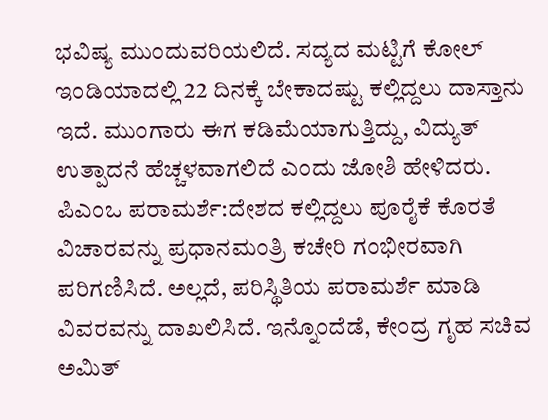ಭವಿಷ್ಯ ಮುಂದುವರಿಯಲಿದೆ. ಸದ್ಯದ ಮಟ್ಟಿಗೆ ಕೋಲ್ ಇಂಡಿಯಾದಲ್ಲಿ 22 ದಿನಕ್ಕೆ ಬೇಕಾದಷ್ಟು ಕಲ್ಲಿದ್ದಲು ದಾಸ್ತಾನು ಇದೆ. ಮುಂಗಾರು ಈಗ ಕಡಿಮೆಯಾಗುತ್ತಿದ್ದು, ವಿದ್ಯುತ್ ಉತ್ಪಾದನೆ ಹೆಚ್ಚಳವಾಗಲಿದೆ ಎಂದು ಜೋಶಿ ಹೇಳಿದರು.
ಪಿಎಂಒ ಪರಾಮರ್ಶೆ:ದೇಶದ ಕಲ್ಲಿದ್ದಲು ಪೂರೈಕೆ ಕೊರತೆ ವಿಚಾರವನ್ನು ಪ್ರಧಾನಮಂತ್ರಿ ಕಚೇರಿ ಗಂಭೀರವಾಗಿ ಪರಿಗಣಿಸಿದೆ. ಅಲ್ಲದೆ, ಪರಿಸ್ಥಿತಿಯ ಪರಾಮರ್ಶೆ ಮಾಡಿ ವಿವರವನ್ನು ದಾಖಲಿಸಿದೆ. ಇನ್ನೊಂದೆಡೆ, ಕೇಂದ್ರ ಗೃಹ ಸಚಿವ ಅಮಿತ್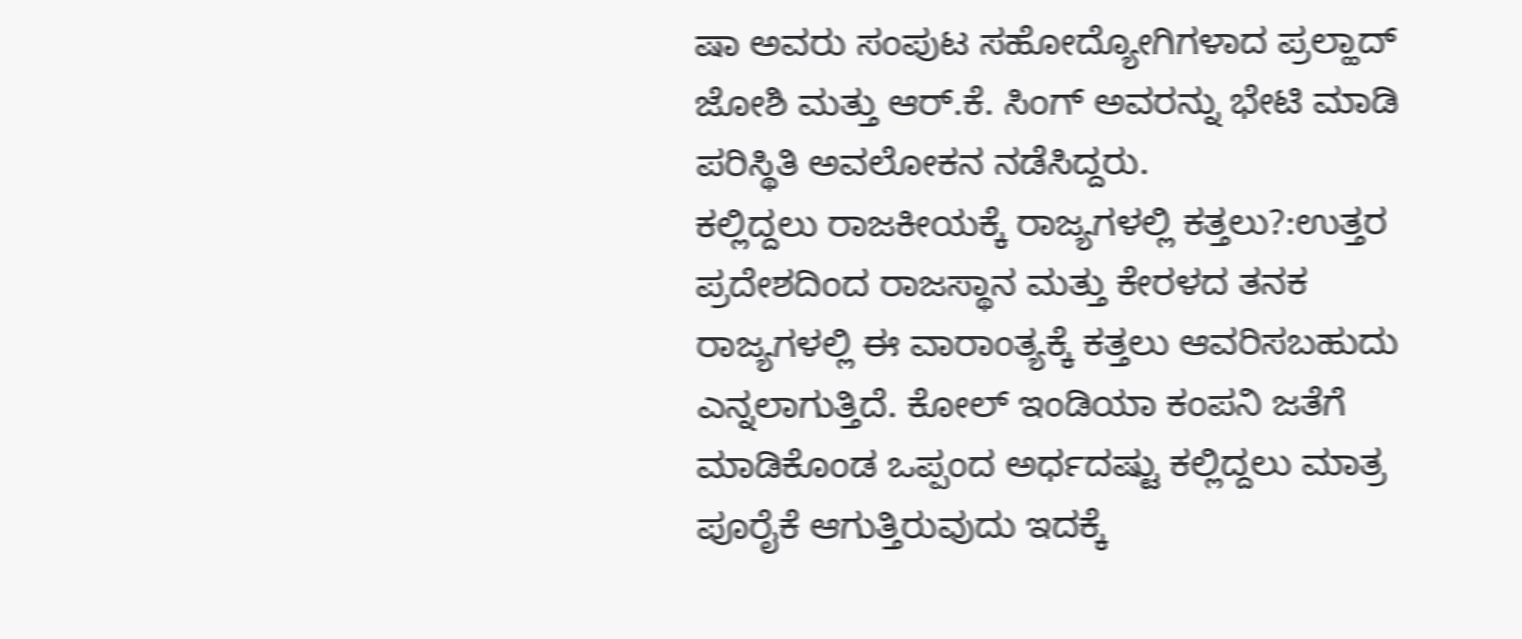ಷಾ ಅವರು ಸಂಪುಟ ಸಹೋದ್ಯೋಗಿಗಳಾದ ಪ್ರಲ್ಹಾದ್ ಜೋಶಿ ಮತ್ತು ಆರ್.ಕೆ. ಸಿಂಗ್ ಅವರನ್ನು ಭೇಟಿ ಮಾಡಿ ಪರಿಸ್ಥಿತಿ ಅವಲೋಕನ ನಡೆಸಿದ್ದರು.
ಕಲ್ಲಿದ್ದಲು ರಾಜಕೀಯಕ್ಕೆ ರಾಜ್ಯಗಳಲ್ಲಿ ಕತ್ತಲು?:ಉತ್ತರ ಪ್ರದೇಶದಿಂದ ರಾಜಸ್ಥಾನ ಮತ್ತು ಕೇರಳದ ತನಕ ರಾಜ್ಯಗಳಲ್ಲಿ ಈ ವಾರಾಂತ್ಯಕ್ಕೆ ಕತ್ತಲು ಆವರಿಸಬಹುದು ಎನ್ನಲಾಗುತ್ತಿದೆ. ಕೋಲ್ ಇಂಡಿಯಾ ಕಂಪನಿ ಜತೆಗೆ ಮಾಡಿಕೊಂಡ ಒಪ್ಪಂದ ಅರ್ಧದಷ್ಟು ಕಲ್ಲಿದ್ದಲು ಮಾತ್ರ ಪೂರೈಕೆ ಆಗುತ್ತಿರುವುದು ಇದಕ್ಕೆ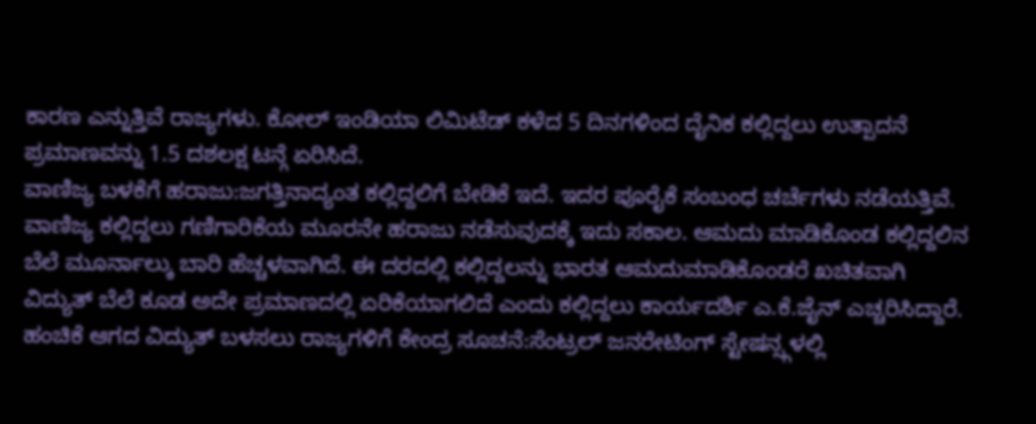ಕಾರಣ ಎನ್ನುತ್ತಿವೆ ರಾಜ್ಯಗಳು. ಕೋಲ್ ಇಂಡಿಯಾ ಲಿಮಿಟೆಡ್ ಕಳೆದ 5 ದಿನಗಳಿಂದ ದೈನಿಕ ಕಲ್ಲಿದ್ದಲು ಉತ್ಪಾದನೆ ಪ್ರಮಾಣವನ್ನು 1.5 ದಶಲಕ್ಷ ಟನ್ಗೆ ಏರಿಸಿದೆ.
ವಾಣಿಜ್ಯ ಬಳಕೆಗೆ ಹರಾಜು:ಜಗತ್ತಿನಾದ್ಯಂತ ಕಲ್ಲಿದ್ದಲಿಗೆ ಬೇಡಿಕೆ ಇದೆ. ಇದರ ಪೂರೈಕೆ ಸಂಬಂಧ ಚರ್ಚೆಗಳು ನಡೆಯತ್ತಿವೆ. ವಾಣಿಜ್ಯ ಕಲ್ಲಿದ್ದಲು ಗಣಿಗಾರಿಕೆಯ ಮೂರನೇ ಹರಾಜು ನಡೆಸುವುದಕ್ಕೆ ಇದು ಸಕಾಲ. ಆಮದು ಮಾಡಿಕೊಂಡ ಕಲ್ಲಿದ್ದಲಿನ ಬೆಲೆ ಮೂರ್ನಾಲ್ಕು ಬಾರಿ ಹೆಚ್ಚಳವಾಗಿದೆ. ಈ ದರದಲ್ಲಿ ಕಲ್ಲಿದ್ದಲನ್ನು ಭಾರತ ಆಮದುಮಾಡಿಕೊಂಡರೆ ಖಚಿತವಾಗಿ ವಿದ್ಯುತ್ ಬೆಲೆ ಕೂಡ ಅದೇ ಪ್ರಮಾಣದಲ್ಲಿ ಏರಿಕೆಯಾಗಲಿದೆ ಎಂದು ಕಲ್ಲಿದ್ದಲು ಕಾರ್ಯದರ್ಶಿ ಎ.ಕೆ.ಜೈನ್ ಎಚ್ಚರಿಸಿದ್ದಾರೆ.
ಹಂಚಿಕೆ ಆಗದ ವಿದ್ಯುತ್ ಬಳಸಲು ರಾಜ್ಯಗಳಿಗೆ ಕೇಂದ್ರ ಸೂಚನೆ:ಸೆಂಟ್ರಲ್ ಜನರೇಟಿಂಗ್ ಸ್ಟೇಷನ್ಸ್ಗಳಲ್ಲಿ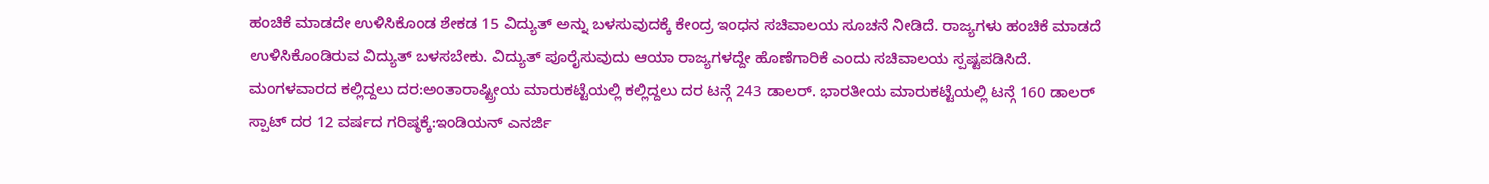ಹಂಚಿಕೆ ಮಾಡದೇ ಉಳಿಸಿಕೊಂಡ ಶೇಕಡ 15 ವಿದ್ಯುತ್ ಅನ್ನು ಬಳಸುವುದಕ್ಕೆ ಕೇಂದ್ರ ಇಂಧನ ಸಚಿವಾಲಯ ಸೂಚನೆ ನೀಡಿದೆ. ರಾಜ್ಯಗಳು ಹಂಚಿಕೆ ಮಾಡದೆ ಉಳಿಸಿಕೊಂಡಿರುವ ವಿದ್ಯುತ್ ಬಳಸಬೇಕು. ವಿದ್ಯುತ್ ಪೂರೈಸುವುದು ಆಯಾ ರಾಜ್ಯಗಳದ್ದೇ ಹೊಣೆಗಾರಿಕೆ ಎಂದು ಸಚಿವಾಲಯ ಸ್ಪಷ್ಟಪಡಿಸಿದೆ.
ಮಂಗಳವಾರದ ಕಲ್ಲಿದ್ದಲು ದರ:ಅಂತಾರಾಷ್ಟ್ರೀಯ ಮಾರುಕಟ್ಟೆಯಲ್ಲಿ ಕಲ್ಲಿದ್ದಲು ದರ ಟನ್ಗೆ 243 ಡಾಲರ್. ಭಾರತೀಯ ಮಾರುಕಟ್ಟೆಯಲ್ಲಿ ಟನ್ಗೆ 160 ಡಾಲರ್
ಸ್ಪಾಟ್ ದರ 12 ವರ್ಷದ ಗರಿಷ್ಠಕ್ಕೆ:ಇಂಡಿಯನ್ ಎನರ್ಜಿ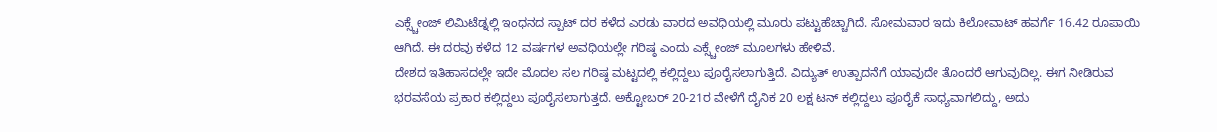ಎಕ್ಸ್ಚೇಂಜ್ ಲಿಮಿಟೆಡ್ನಲ್ಲಿ ಇಂಧನದ ಸ್ಪಾಟ್ ದರ ಕಳೆದ ಎರಡು ವಾರದ ಅವಧಿಯಲ್ಲಿ ಮೂರು ಪಟ್ಟುಹೆಚ್ಚಾಗಿದೆ. ಸೋಮವಾರ ಇದು ಕಿಲೋವಾಟ್ ಹವರ್ಗೆ 16.42 ರೂಪಾಯಿ ಆಗಿದೆ. ಈ ದರವು ಕಳೆದ 12 ವರ್ಷಗಳ ಅವಧಿಯಲ್ಲೇ ಗರಿಷ್ಠ ಎಂದು ಎಕ್ಸ್ಚೇಂಜ್ ಮೂಲಗಳು ಹೇಳಿವೆ.
ದೇಶದ ಇತಿಹಾಸದಲ್ಲೇ ಇದೇ ಮೊದಲ ಸಲ ಗರಿಷ್ಠ ಮಟ್ಟದಲ್ಲಿ ಕಲ್ಲಿದ್ದಲು ಪೂರೈಸಲಾಗುತ್ತಿದೆ. ವಿದ್ಯುತ್ ಉತ್ಪಾದನೆಗೆ ಯಾವುದೇ ತೊಂದರೆ ಆಗುವುದಿಲ್ಲ. ಈಗ ನೀಡಿರುವ ಭರವಸೆಯ ಪ್ರಕಾರ ಕಲ್ಲಿದ್ದಲು ಪೂರೈಸಲಾಗುತ್ತದೆ. ಅಕ್ಟೋಬರ್ 20-21ರ ವೇಳೆಗೆ ದೈನಿಕ 20 ಲಕ್ಷ ಟನ್ ಕಲ್ಲಿದ್ದಲು ಪೂರೈಕೆ ಸಾಧ್ಯವಾಗಲಿದ್ದು, ಅದು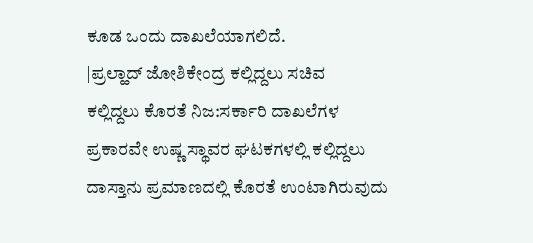ಕೂಡ ಒಂದು ದಾಖಲೆಯಾಗಲಿದೆ.
|ಪ್ರಲ್ಹಾದ್ ಜೋಶಿಕೇಂದ್ರ ಕಲ್ಲಿದ್ದಲು ಸಚಿವ
ಕಲ್ಲಿದ್ದಲು ಕೊರತೆ ನಿಜ:ಸರ್ಕಾರಿ ದಾಖಲೆಗಳ ಪ್ರಕಾರವೇ ಉಷ್ಣ ಸ್ಥಾವರ ಘಟಕಗಳಲ್ಲಿ ಕಲ್ಲಿದ್ದಲು ದಾಸ್ತಾನು ಪ್ರಮಾಣದಲ್ಲಿ ಕೊರತೆ ಉಂಟಾಗಿರುವುದು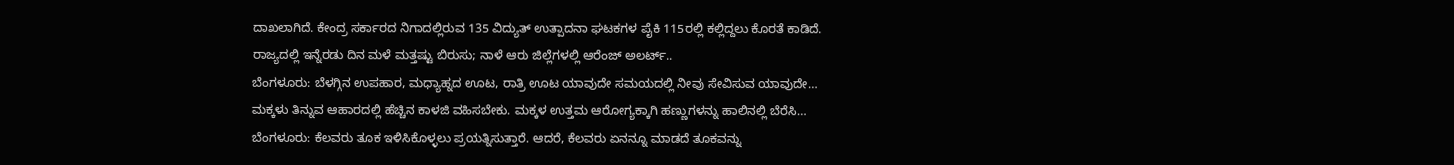ದಾಖಲಾಗಿದೆ. ಕೇಂದ್ರ ಸರ್ಕಾರದ ನಿಗಾದಲ್ಲಿರುವ 135 ವಿದ್ಯುತ್ ಉತ್ಪಾದನಾ ಘಟಕಗಳ ಪೈಕಿ 115ರಲ್ಲಿ ಕಲ್ಲಿದ್ದಲು ಕೊರತೆ ಕಾಡಿದೆ.
ರಾಜ್ಯದಲ್ಲಿ ಇನ್ನೆರಡು ದಿನ ಮಳೆ ಮತ್ತಷ್ಟು ಬಿರುಸು; ನಾಳೆ ಆರು ಜಿಲ್ಲೆಗಳಲ್ಲಿ ಆರೆಂಜ್ ಅಲರ್ಟ್..
ಬೆಂಗಳೂರು: ಬೆಳಗ್ಗಿನ ಉಪಹಾರ, ಮಧ್ಯಾಹ್ನದ ಊಟ, ರಾತ್ರಿ ಊಟ ಯಾವುದೇ ಸಮಯದಲ್ಲಿ ನೀವು ಸೇವಿಸುವ ಯಾವುದೇ…
ಮಕ್ಕಳು ತಿನ್ನುವ ಆಹಾರದಲ್ಲಿ ಹೆಚ್ಚಿನ ಕಾಳಜಿ ವಹಿಸಬೇಕು. ಮಕ್ಕಳ ಉತ್ತಮ ಆರೋಗ್ಯಕ್ಕಾಗಿ ಹಣ್ಣುಗಳನ್ನು ಹಾಲಿನಲ್ಲಿ ಬೆರೆಸಿ…
ಬೆಂಗಳೂರು: ಕೆಲವರು ತೂಕ ಇಳಿಸಿಕೊಳ್ಳಲು ಪ್ರಯತ್ನಿಸುತ್ತಾರೆ. ಆದರೆ, ಕೆಲವರು ಏನನ್ನೂ ಮಾಡದೆ ತೂಕವನ್ನು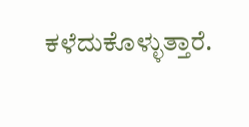ಕಳೆದುಕೊಳ್ಳುತ್ತಾರೆ.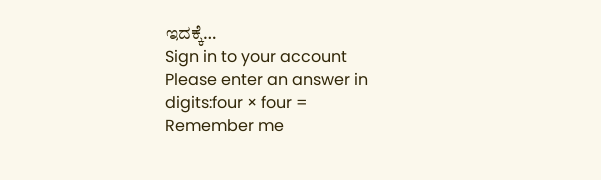ಇದಕ್ಕೆ…
Sign in to your account
Please enter an answer in digits:four × four =
Remember me